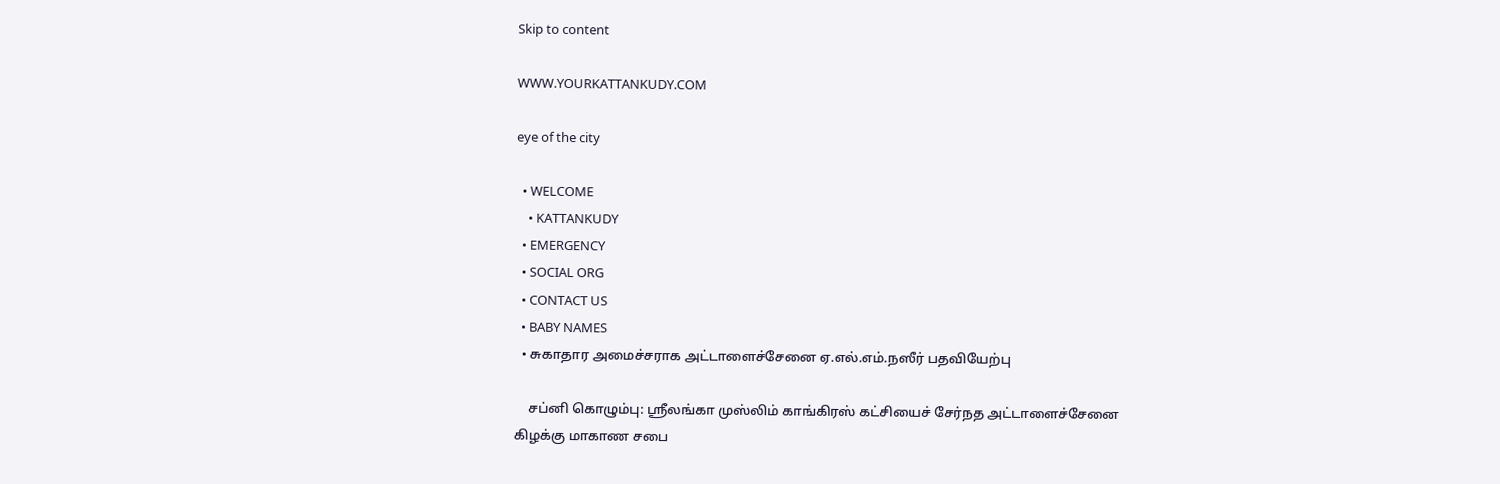Skip to content

WWW.YOURKATTANKUDY.COM

eye of the city

  • WELCOME
    • KATTANKUDY
  • EMERGENCY
  • SOCIAL ORG
  • CONTACT US
  • BABY NAMES
  • சுகாதார அமைச்சராக அட்டாளைச்சேனை ஏ.எல்.எம்.நஸீர் பதவியேற்பு

    சப்னி கொழும்பு: ஸ்ரீலங்கா முஸ்லிம் காங்கிரஸ் கட்சியைச் சேர்நத அட்டாளைச்சேனை கிழக்கு மாகாண சபை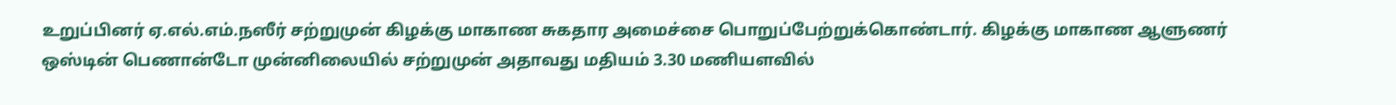உறுப்பினர் ஏ.எல்.எம்.நஸீர் சற்றுமுன் கிழக்கு மாகாண சுகதார அமைச்சை பொறுப்பேற்றுக்கொண்டார். கிழக்கு மாகாண ஆளுணர் ஒஸ்டின் பெணான்டோ முன்னிலையில் சற்றுமுன் அதாவது மதியம் 3.30 மணியளவில்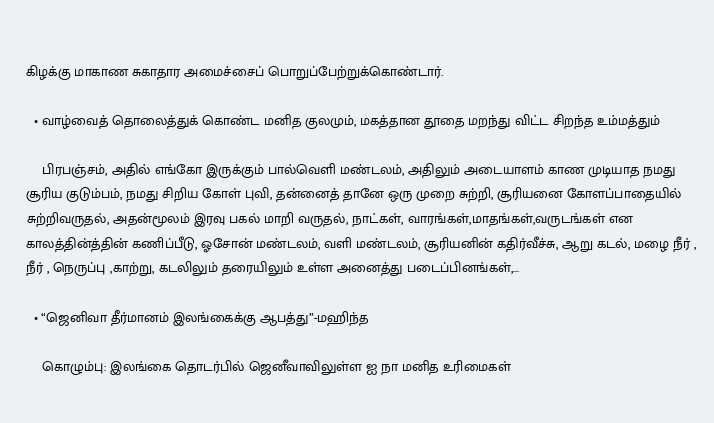கிழக்கு மாகாண சுகாதார அமைச்சைப் பொறுப்பேற்றுக்கொண்டார்.

  • வாழ்வைத் தொலைத்துக் கொண்ட மனித குலமும், மகத்தான தூதை மறந்து விட்ட சிறந்த உம்மத்தும்

    பிரபஞ்சம், அதில் எங்கோ இருக்கும் பால்வெளி மண்டலம், அதிலும் அடையாளம் காண முடியாத நமது சூரிய குடும்பம், நமது சிறிய கோள் புவி, தன்னைத் தானே ஒரு முறை சுற்றி, சூரியனை கோளப்பாதையில் சுற்றிவருதல், அதன்மூலம் இரவு பகல் மாறி வருதல், நாட்கள், வாரங்கள்,மாதங்கள்,வருடங்கள் என காலத்தின்த்தின் கணிப்பீடு, ஓசோன் மண்டலம், வளி மண்டலம், சூரியனின் கதிர்வீச்சு, ஆறு கடல், மழை நீர் , நீர் , நெருப்பு ,காற்று, கடலிலும் தரையிலும் உள்ள அனைத்து படைப்பினங்கள்,…

  • “ஜெனிவா தீர்மானம் இலங்கைக்கு ஆபத்து”-மஹிந்த

    கொழும்பு: இலங்கை தொடர்பில் ஜெனீவாவிலுள்ள ஐ நா மனித உரிமைகள்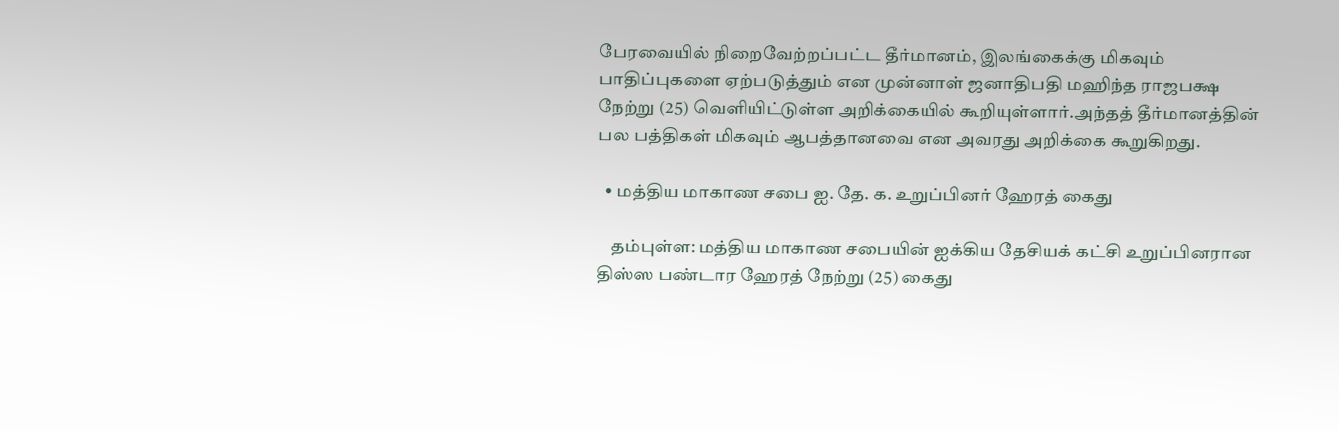பேரவையில் நிறைவேற்றப்பட்ட தீர்மானம், இலங்கைக்கு மிகவும் பாதிப்புகளை ஏற்படுத்தும் என முன்னாள் ஜனாதிபதி மஹிந்த ராஜபக்ஷ நேற்று (25) வெளியிட்டுள்ள அறிக்கையில் கூறியுள்ளார்.அந்தத் தீர்மானத்தின் பல பத்திகள் மிகவும் ஆபத்தானவை என அவரது அறிக்கை கூறுகிறது.

  • மத்திய மாகாண சபை ஐ. தே. க. உறுப்பினர் ஹேரத் கைது

    தம்புள்ள: மத்திய மாகாண சபையின் ஐக்கிய தேசியக் கட்சி உறுப்பினரான திஸ்ஸ பண்டார ஹேரத் நேற்று (25) கைது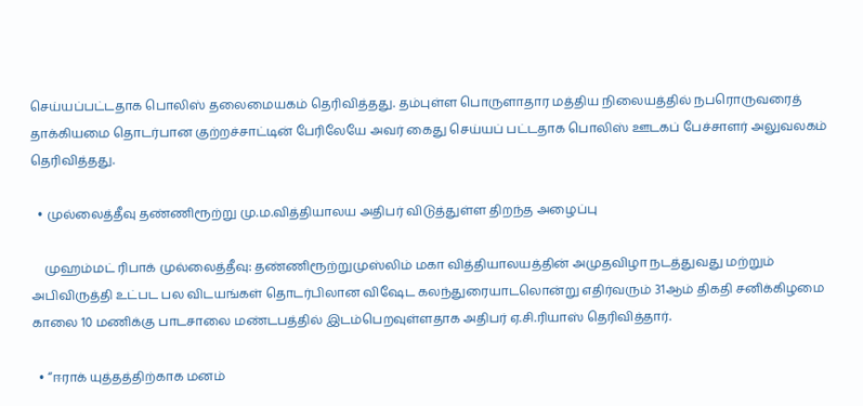செய்யப்பட்டதாக பொலிஸ் தலைமையகம் தெரிவித்தது. தம்புள்ள பொருளாதார மத்திய நிலையத்தில் நபரொருவரைத் தாக்கியமை தொடர்பான குற்றச்சாட்டின் பேரிலேயே அவர் கைது செய்யப் பட்டதாக பொலிஸ் ஊடகப் பேச்சாளர் அலுவலகம் தெரிவித்தது.

  • முல்லைத்தீவு தண்ணிரூற்று மு.ம.வித்தியாலய அதிபர் விடுத்துள்ள திறந்த அழைப்பு

    முஹம்மட் ரிபாக் முல்லைத்தீவு: தண்ணிரூற்றுமுஸ்லிம் மகா வித்தியாலயத்தின் அமுதவிழா நடத்துவது மற்றும் அபிவிருத்தி உட்பட பல விடயங்கள் தொடர்பிலான விஷேட கலந்துரையாடலொன்று எதிர்வரும் 31ஆம் திகதி சனிக்கிழமை காலை 10 மணிக்கு பாடசாலை மண்டபத்தில் இடம்பெறவுள்ளதாக அதிபர் ஏ.சி.ரியாஸ் தெரிவித்தார்.

  • “ஈராக் யுத்தத்திற்காக மனம்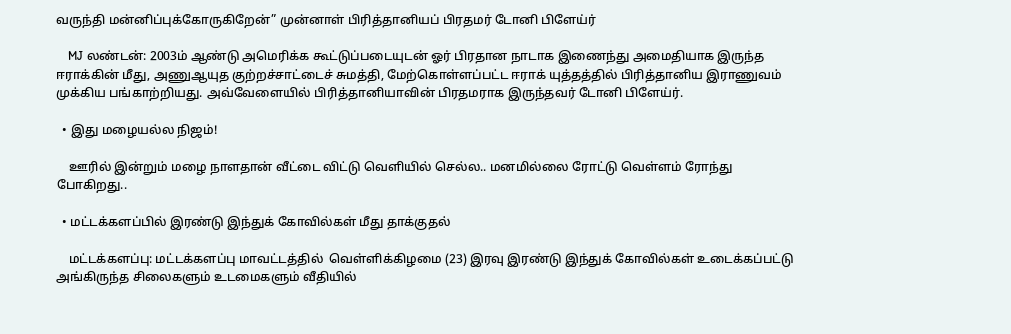வருந்தி மன்னிப்புக்கோருகிறேன்” முன்னாள் பிரித்தானியப் பிரதமர் டோனி பிளேய்ர்

    MJ லண்டன்: 2003ம் ஆண்டு அமெரிக்க கூட்டுப்படையுடன் ஓர் பிரதான நாடாக இணைந்து அமைதியாக இருந்த ஈராக்கின் மீது, அணுஆயுத குற்றச்சாட்டைச் சுமத்தி, மேற்கொள்ளப்பட்ட ஈராக் யுத்தத்தில் பிரித்தானிய இராணுவம் முக்கிய பங்காற்றியது. அவ்வேளையில் பிரித்தானியாவின் பிரதமராக இருந்தவர் டோனி பிளேய்ர்.

  • இது மழையல்ல நிஜம்!

    ஊரில் இன்றும் மழை நாளதான் வீட்டை விட்டு வெளியில் செல்ல.. மனமில்லை ரோட்டு வெள்ளம் ரோந்து போகிறது..

  • மட்டக்களப்பில் இரண்டு இந்துக் கோவில்கள் மீது தாக்குதல்

    மட்டக்களப்பு: மட்டக்களப்பு மாவட்டத்தில்  வெள்ளிக்கிழமை (23) இரவு இரண்டு இந்துக் கோவில்கள் உடைக்கப்பட்டு அங்கிருந்த சிலைகளும் உடமைகளும் வீதியில்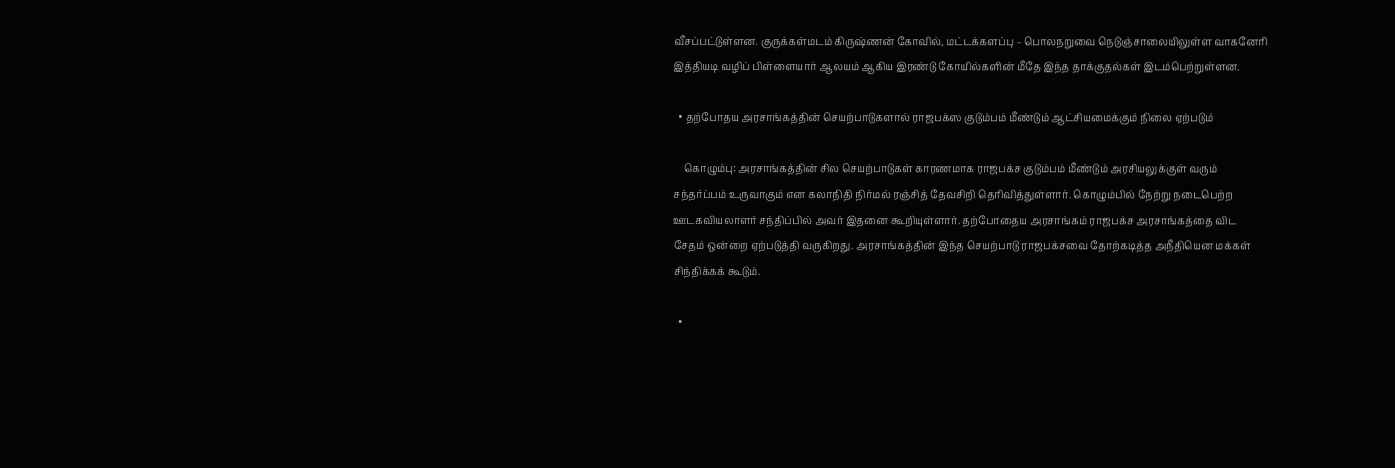வீசப்பட்டுள்ளன. குருக்கள்மடம் கிருஷ்ணன் கோவில், மட்டக்களப்பு – பொலநறுவை நெடுஞ்சாலையிலுள்ள வாகனேரி இத்தியடி வழிப் பிள்ளையார் ஆலயம் ஆகிய இரண்டு கோயில்களின் மீதே இந்த தாக்குதல்கள் இடம்பெற்றுள்ளன.

  • தற்போதய அரசாங்கத்தின் செயற்பாடுகளால் ராஜபக்ஸ குடும்பம் மீண்டும் ஆட்சியமைக்கும் நிலை ஏற்படும்

    கொழும்பு: அரசாங்கத்தின் சில செயற்பாடுகள் காரணமாக ராஜபக்ச குடும்பம் மீண்டும் அரசியலுக்குள் வரும் சந்தர்ப்பம் உருவாகும் என கலாநிதி நிர்மல் ரஞ்சித் தேவசிறி தெரிவித்துள்ளார். கொழும்பில் நேற்று நடைபெற்ற ஊடகவியலாளர் சந்திப்பில் அவர் இதனை கூறியுள்ளார். தற்போதைய அரசாங்கம் ராஜபக்ச அரசாங்கத்தை விட சேதம் ஒன்றை ஏற்படுத்தி வருகிறது. அரசாங்கத்தின் இந்த செயற்பாடு ராஜபக்சவை தோற்கடித்த அநீதியென மக்கள் சிந்திக்கக் கூடும்.

  •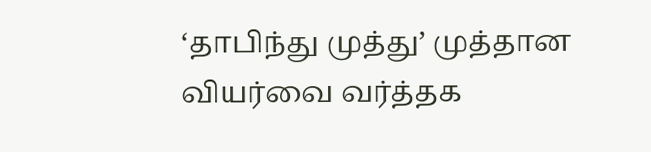‘தாபிந்து முத்து’ முத்தான வியர்வை வர்த்தக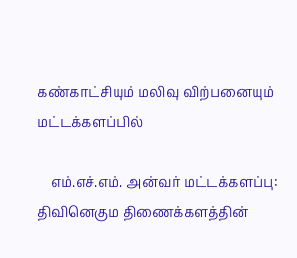கண்காட்சியும் மலிவு விற்பனையும் மட்டக்களப்பில்

    எம்.எச்.எம். அன்வர் மட்டக்களப்பு: திவினெகும திணைக்களத்தின்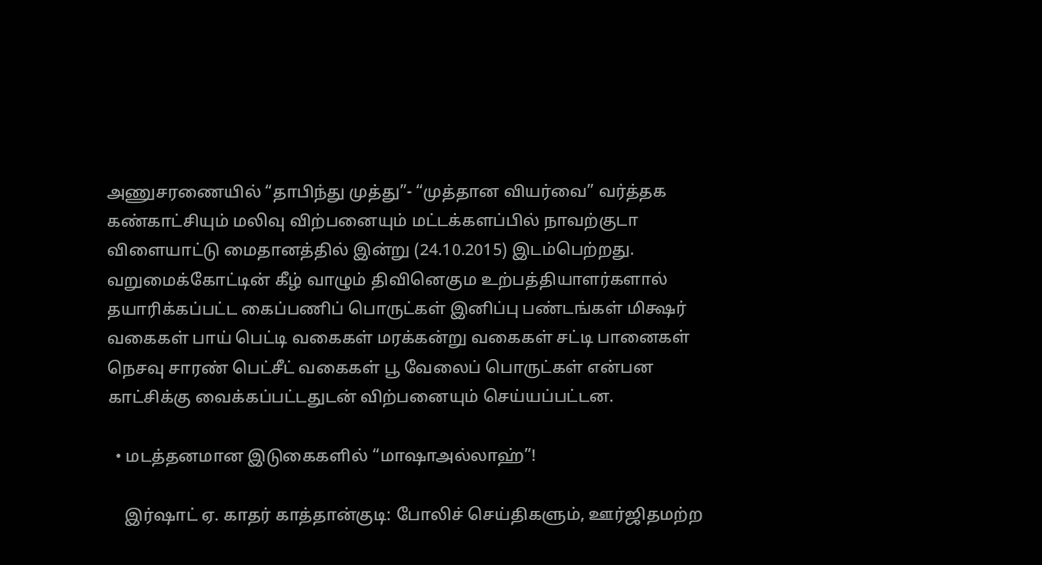அணுசரணையில் “தாபிந்து முத்து”- “முத்தான வியர்வை” வர்த்தக கண்காட்சியும் மலிவு விற்பனையும் மட்டக்களப்பில் நாவற்குடா விளையாட்டு மைதானத்தில் இன்று (24.10.2015) இடம்பெற்றது. வறுமைக்கோட்டின் கீழ் வாழும் திவினெகும உற்பத்தியாளர்களால் தயாரிக்கப்பட்ட கைப்பணிப் பொருட்கள் இனிப்பு பண்டங்கள் மிக்ஷர் வகைகள் பாய் பெட்டி வகைகள் மரக்கன்று வகைகள் சட்டி பானைகள் நெசவு சாரண் பெட்சீட் வகைகள் பூ வேலைப் பொருட்கள் என்பன காட்சிக்கு வைக்கப்பட்டதுடன் விற்பனையும் செய்யப்பட்டன.

  • மடத்தனமான இடுகைகளில் “மாஷாஅல்லாஹ்”!

    இர்ஷாட் ஏ. காதர் காத்தான்குடி: போலிச் செய்திகளும், ஊர்ஜிதமற்ற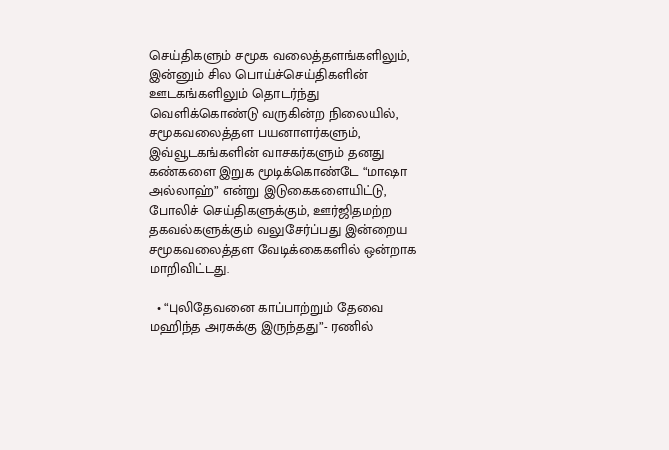செய்திகளும் சமூக வலைத்தளங்களிலும், இன்னும் சில பொய்ச்செய்திகளின் ஊடகங்களிலும் தொடர்ந்து வெளிக்கொண்டு வருகின்ற நிலையில், சமூகவலைத்தள பயனாளர்களும், இவ்வூடகங்களின் வாசகர்களும் தனது கண்களை இறுக மூடிக்கொண்டே “மாஷா அல்லாஹ்” என்று இடுகைகளையிட்டு, போலிச் செய்திகளுக்கும், ஊர்ஜிதமற்ற தகவல்களுக்கும் வலுசேர்ப்பது இன்றைய சமூகவலைத்தள வேடிக்கைகளில் ஒன்றாக மாறிவிட்டது.

  • “புலிதேவனை காப்பாற்றும் தேவை மஹிந்த அரசுக்கு இருந்தது”- ரணில்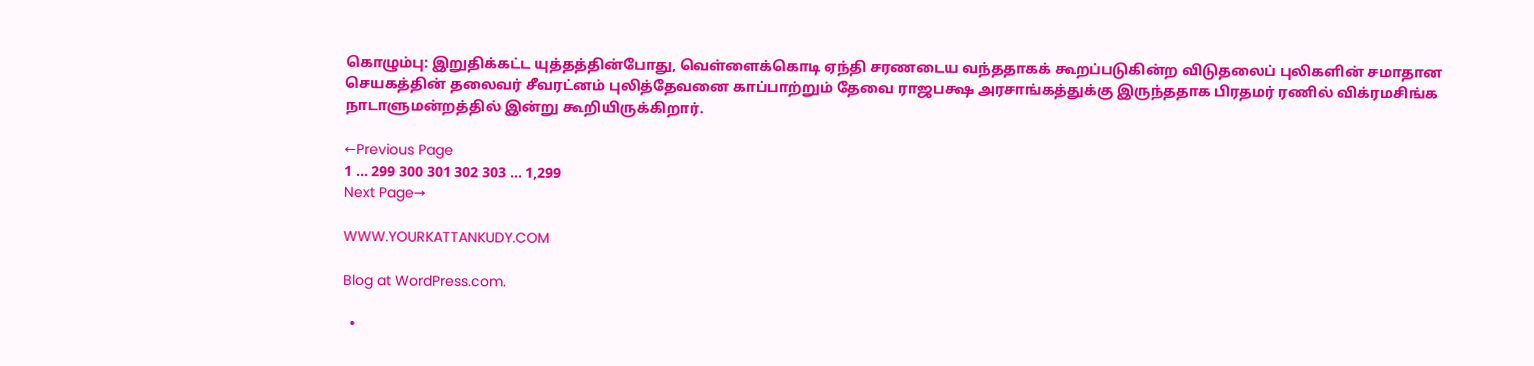கொழும்பு: இறுதிக்கட்ட யுத்தத்தின்போது, வெள்ளைக்கொடி ஏந்தி சரணடைய வந்ததாகக் கூறப்படுகின்ற விடுதலைப் புலிகளின் சமாதான செயகத்தின் தலைவர் சீவரட்னம் புலித்தேவனை காப்பாற்றும் தேவை ராஜபக்ஷ அரசாங்கத்துக்கு இருந்ததாக பிரதமர் ரணில் விக்ரமசிங்க நாடாளுமன்றத்தில் இன்று கூறியிருக்கிறார்.

←Previous Page
1 … 299 300 301 302 303 … 1,299
Next Page→

WWW.YOURKATTANKUDY.COM

Blog at WordPress.com.

  •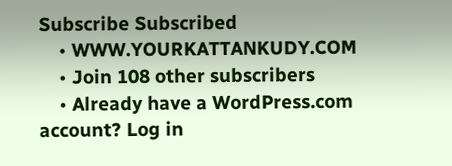Subscribe Subscribed
    • WWW.YOURKATTANKUDY.COM
    • Join 108 other subscribers
    • Already have a WordPress.com account? Log in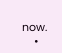now.
    •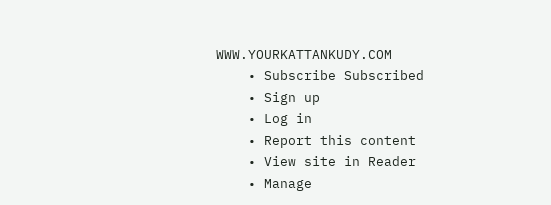WWW.YOURKATTANKUDY.COM
    • Subscribe Subscribed
    • Sign up
    • Log in
    • Report this content
    • View site in Reader
    • Manage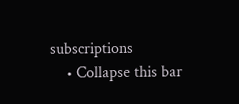subscriptions
    • Collapse this bar